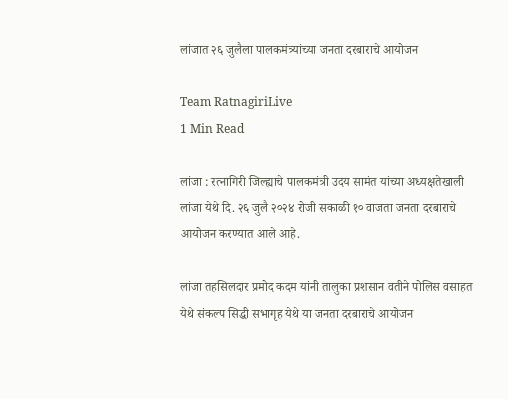लांजात २६ जुलैला पालकमंत्र्यांच्या जनता दरबाराचे आयोजन

Team RatnagiriLive
1 Min Read

लांजा : रत्नागिरी जिल्ह्याचे पालकमंत्री उदय सामंत यांच्या अध्यक्षतेखाली लांजा येथे दि. २६ जुलै २०२४ रोजी सकाळी १० वाजता जनता दरबाराचे आयोजन करण्यात आले आहे.

लांजा तहसिलदार प्रमोद कदम यांनी तालुका प्रशसान वतीने पोलिस वसाहत येथे संकल्प सिद्धी सभागृह येथे या जनता दरबाराचे आयोजन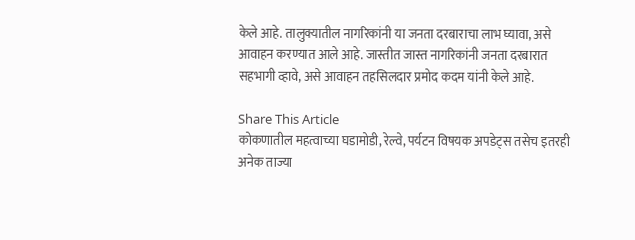केले आहे. तालुक्यातील नागरिकांनी या जनता दरबाराचा लाभ घ्यावा, असे आवाहन करण्यात आले आहे. जास्तीत जास्त नागरिकांनी जनता दरबारात सहभागी व्हावे, असे आवाहन तहसिलदार प्रमोद कदम यांनी केले आहे.

Share This Article
कोकणातील महत्वाच्या घडामोडी, रेल्वे, पर्यटन विषयक अपडेट्स तसेच इतरही अनेक ताज्या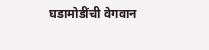घडामोडींची वेगवान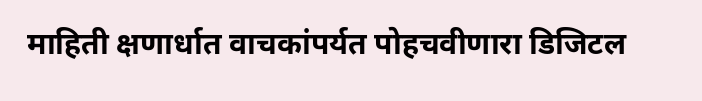माहिती क्षणार्धात वाचकांपर्यत पोहचवीणारा डिजिटल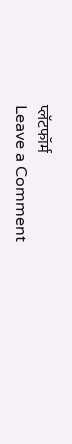प्लॅटफॉर्म
Leave a Comment